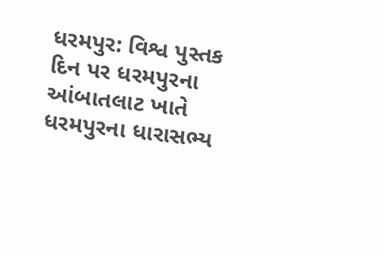ધરમપુર: વિશ્વ પુસ્તક દિન પર ધરમપુરના આંબાતલાટ ખાતે ધરમપુરના ધારાસભ્ય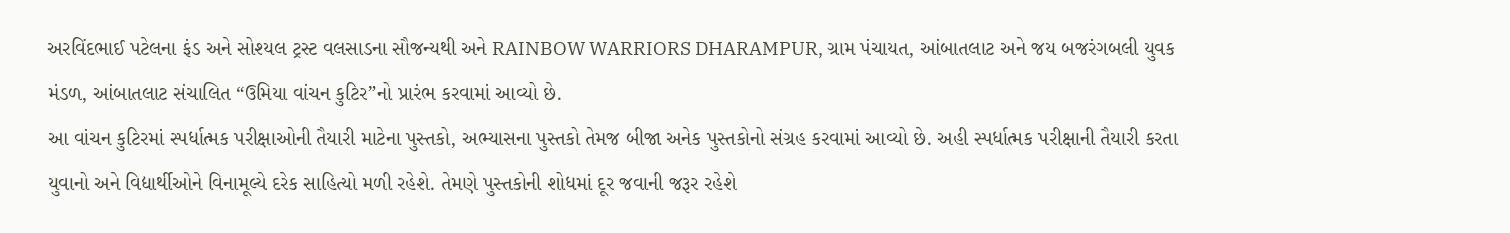અરવિંદભાઈ પટેલના ફંડ અને સોશ્યલ ટ્રસ્ટ વલસાડના સૌજન્યથી અને RAINBOW WARRIORS DHARAMPUR, ગ્રામ પંચાયત, આંબાતલાટ અને જય બજરંગબલી યુવક મંડળ, આંબાતલાટ સંચાલિત “ઉમિયા વાંચન કુટિર”નો પ્રારંભ કરવામાં આવ્યો છે.
આ વાંચન કુટિરમાં સ્પર્ધાત્મક પરીક્ષાઓની તૈયારી માટેના પુસ્તકો, અભ્યાસના પુસ્તકો તેમજ બીજા અનેક પુસ્તકોનો સંગ્રહ કરવામાં આવ્યો છે. અહી સ્પર્ધાત્મક પરીક્ષાની તૈયારી કરતા યુવાનો અને વિદ્યાર્થીઓને વિનામૂલ્યે દરેક સાહિત્યો મળી રહેશે. તેમણે પુસ્તકોની શોધમાં દૂર જવાની જરૂર રહેશે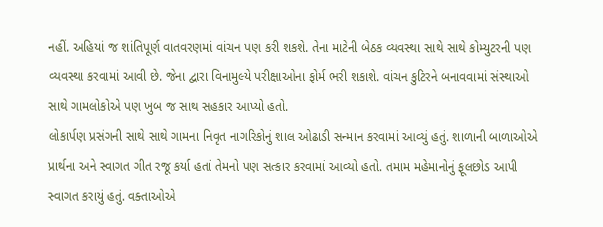નહીં. અહિયાં જ શાંતિપૂર્ણ વાતવરણમાં વાંચન પણ કરી શકશે. તેના માટેની બેઠક વ્યવસ્થા સાથે સાથે કોમ્યુટરની પણ વ્યવસ્થા કરવામાં આવી છે. જેના દ્વારા વિનામુલ્યે પરીક્ષાઓના ફોર્મ ભરી શકાશે. વાંચન કુટિરને બનાવવામાં સંસ્થાઓ સાથે ગામલોકોએ પણ ખુબ જ સાથ સહકાર આપ્યો હતો.
લોકાર્પણ પ્રસંગની સાથે સાથે ગામના નિવૃત નાગરિકોનું શાલ ઓઢાડી સન્માન કરવામાં આવ્યું હતું. શાળાની બાળાઓએ પ્રાર્થના અને સ્વાગત ગીત રજૂ કર્યા હતાં તેમનો પણ સત્કાર કરવામાં આવ્યો હતો. તમામ મહેમાનોનું ફૂલછોડ આપી સ્વાગત કરાયું હતું. વક્તાઓએ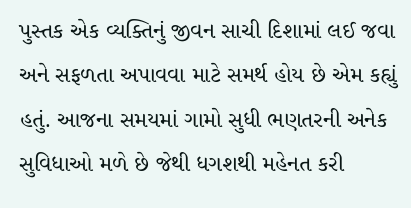પુસ્તક એક વ્યક્તિનું જીવન સાચી દિશામાં લઈ જવા અને સફળતા અપાવવા માટે સમર્થ હોય છે એમ કહ્યું હતું. આજના સમયમાં ગામો સુધી ભણતરની અનેક સુવિધાઓ મળે છે જેથી ધગશથી મહેનત કરી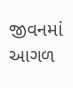જીવનમાં આગળ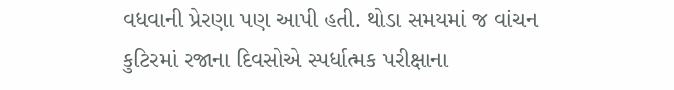વધવાની પ્રેરણા પણ આપી હતી. થોડા સમયમાં જ વાંચન કુટિરમાં રજાના દિવસોએ સ્પર્ધાત્મક પરીક્ષાના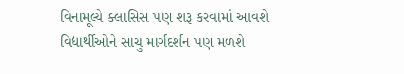વિનામૂલ્યે ક્લાસિસ પણ શરૂ કરવામાં આવશે વિદ્યાર્થીઓને સાચુ માર્ગદર્શન પણ મળશે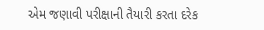એમ જણાવી પરીક્ષાની તૈયારી કરતા દરેક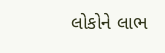લોકોને લાભ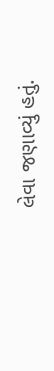લેવા જણાવ્યું હતું.